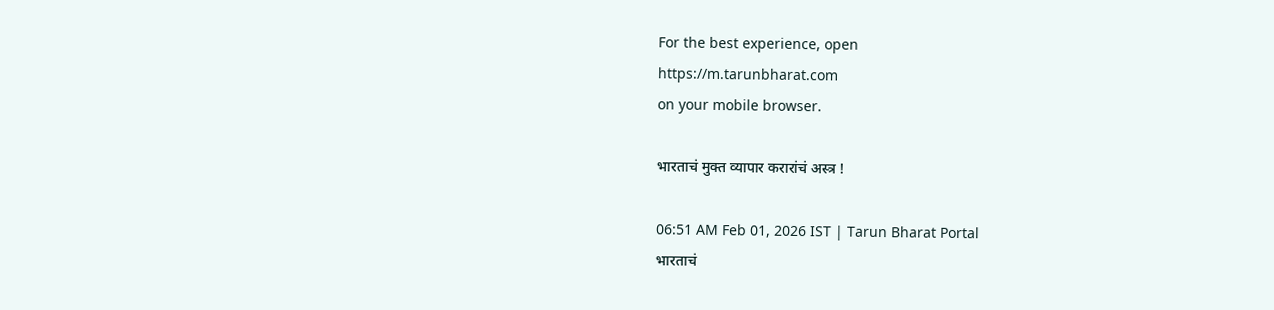For the best experience, open
https://m.tarunbharat.com
on your mobile browser.

भारताचं मुक्त व्यापार करारांचं अस्त्र !

06:51 AM Feb 01, 2026 IST | Tarun Bharat Portal
भारताचं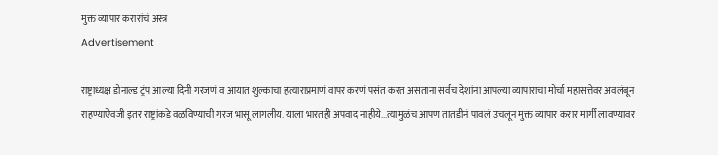मुक्त व्यापार करारांचं अस्त्र
Advertisement

राष्ट्राध्यक्ष डोनाल्ड ट्रंप आल्या दिनी गरजणं व आयात शुल्काचा हत्याराप्रमाणं वापर करणं पसंत करत असताना सर्वच देशांना आपल्या व्यापाराचा मोर्चा महासत्तेवर अवलंबून राहण्याऐवजी इतर राष्ट्रांकडे वळविण्याची गरज भासू लागलीय. याला भारतही अपवाद नाहीये...त्यामुळंच आपण तातडीनं पावलं उचलून मुक्त व्यापार करार मार्गी लावण्यावर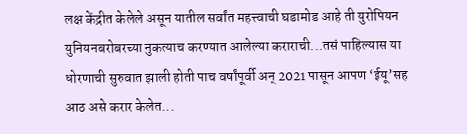लक्ष केंद्रीत केलेले असून यातील सर्वांत महत्त्वाची घडामोड आहे ती युरोपियन युनियनबरोबरच्या नुकत्याच करण्यात आलेल्या कराराची...तसं पाहिल्यास या धोरणाची सुरुवात झाली होती पाच वर्षांपूर्वी अन् 2021 पासून आपण ‘ईयू’सह आठ असे करार केलेत...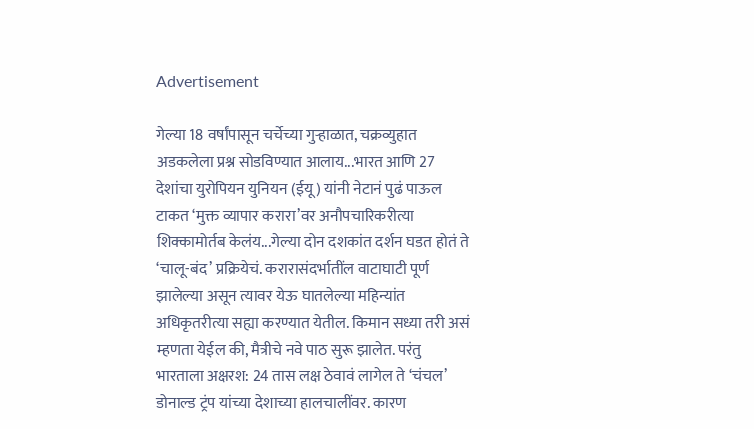Advertisement

गेल्या 18 वर्षांपासून चर्चेच्या गुऱ्हाळात, चक्रव्युहात अडकलेला प्रश्न सोडविण्यात आलाय...भारत आणि 27 देशांचा युरोपियन युनियन (ईयू) यांनी नेटानं पुढं पाऊल टाकत ‘मुक्त व्यापार करारा’वर अनौपचारिकरीत्या शिक्कामोर्तब केलंय...गेल्या दोन दशकांत दर्शन घडत होतं ते ‘चालू-बंद’ प्रक्रियेचं. करारासंदर्भातींल वाटाघाटी पूर्ण झालेल्या असून त्यावर येऊ घातलेल्या महिन्यांत अधिकृतरीत्या सह्या करण्यात येतील. किमान सध्या तरी असं म्हणता येईल की, मैत्रीचे नवे पाठ सुरू झालेत. परंतु भारताला अक्षरश: 24 तास लक्ष ठेवावं लागेल ते ‘चंचल’ डोनाल्ड ट्रंप यांच्या देशाच्या हालचालींवर. कारण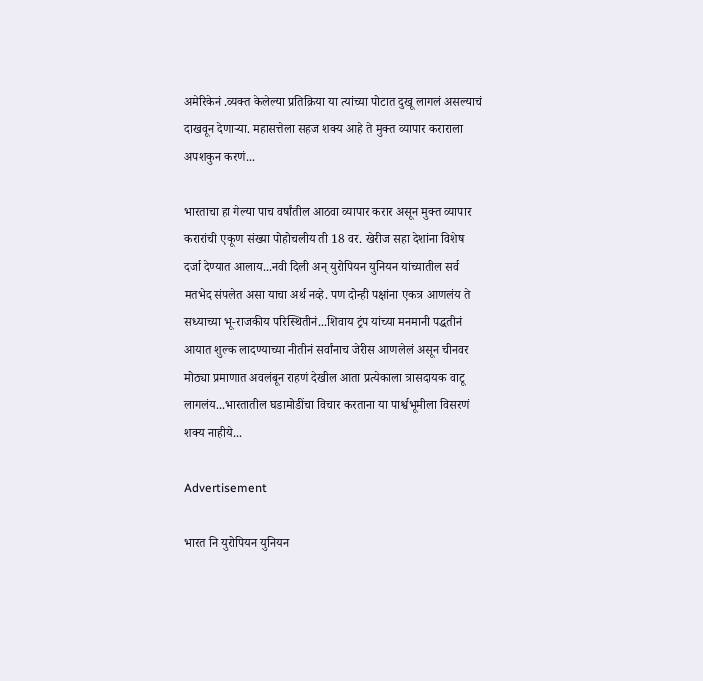अमेरिकेनं .व्यक्त केलेल्या प्रतिक्रिया या त्यांच्या पोटात दुखू लागलं असल्याचं दाखवून देणाऱ्या. महासत्तेला सहज शक्य आहे ते मुक्त व्यापार कराराला अपशकुन करणं...

भारताचा हा गेल्या पाच वर्षांतील आठवा व्यापार करार असून मुक्त व्यापार करारांची एकूण संख्या पोहोचलीय ती 18 वर. खेरीज सहा देशांना विशेष दर्जा देण्यात आलाय...नवी दिली अन् युरोपियन युनियन यांच्यातील सर्व मतभेद संपलेत असा याचा अर्थ नव्हे. पण दोन्ही पक्षांना एकत्र आणलंय ते सध्याच्या भू-राजकीय परिस्थितीनं...शिवाय ट्रंप यांच्या मनमानी पद्धतीनं आयात शुल्क लादण्याच्या नीतीनं सर्वांनाच जेरीस आणलेलं असून चीनवर मोठ्या प्रमाणात अवलंबून राहणं देखील आता प्रत्येकाला त्रासदायक वाटू लागलंय...भारतातील घडामोडींचा विचार करताना या पार्श्वभूमीला विसरणं शक्य नाहीये...

Advertisement

भारत नि युरोपियन युनियन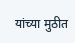यांच्या मुठीत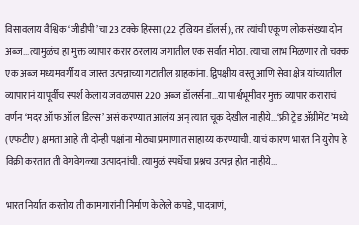विसावलाय वैश्विक ‘जीडीपी’चा 23 टक्के हिस्सा (22 ट्ल्रियन डॉलर्स), तर त्यांची एकूण लोकसंख्या दोन अब्ज...त्यामुळंच हा मुक्त व्यापार करार ठरलाय जगातील एक सर्वांत मोठा. त्याचा लाभ मिळणार तो चक्क एक अब्ज मध्यमवर्गीय व जास्त उत्पन्नाच्या गटातील ग्राहकांना. द्विपक्षीय वस्तू आणि सेवा क्षेत्र यांच्यातील व्यापारानं यापूर्वीच स्पर्श केलाय जवळपास 220 अब्ज डॉलर्सना...या पार्श्वभूमीवर मुक्त व्यापार कराराचं वर्णन ‘मदर ऑफ ऑल डिल्स’ असं करण्यात आलंय अन् त्यात चूक देखील नाहीये...‘फ्री ट्रेड ॲग्रीमेंट’मध्ये (एफटीए) क्षमता आहे ती दोन्ही पक्षांना मोठ्या प्रमाणात साहाय्य करण्याची. याचं कारण भारत नि युरोप हे विक्री करतात ती वेगवेगळ्या उत्पादनांची. त्यामुळं स्पर्धेचा प्रश्नच उत्पन्न होत नाहीये...

भारत निर्यात करतोय ती कामगारांनी निर्माण केलेले कपडे, पादत्राणं,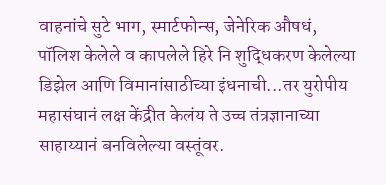वाहनांचे सुटे भाग, स्मार्टफोन्स, जेनेरिक औषधं, पॉलिश केलेले व कापलेले हिरे नि शुद्धिकरण केलेल्या डिझेल आणि विमानांसाठीच्या इंधनाची...तर युरोपीय महासंघानं लक्ष केंद्रीत केलंय ते उच्च तंत्रज्ञानाच्या साहाय्यानं बनविलेल्या वस्तूंवर.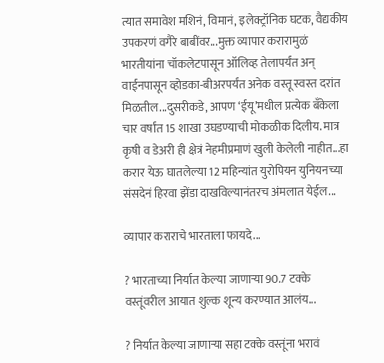त्यात समावेश मशिनं, विमानं, इलेक्ट्रॉनिक घटक, वैद्यकीय उपकरणं वगैरे बाबींवर...मुक्त व्यापार करारामुळं भारतीयांना चॉकलेटपासून ऑलिव्ह तेलापर्यंत अन् वाईनपासून व्होडका-बीअरपर्यंत अनेक वस्तू स्वस्त दरांत मिळतील...दुसरीकडे, आपण ‘ईयू’मधील प्रत्येक बँकेला चार वर्षांत 15 शाखा उघडण्याची मोकळीक दिलीय. मात्र कृषी व डेअरी ही क्षेत्रं नेहमीप्रमाणं खुली केलेली नाहीत...हा करार येऊ घातलेल्या 12 महिन्यांत युरोपियन युनियनच्या संसदेनं हिरवा झेंडा दाखविल्यानंतरच अंमलात येईल...

व्यापार कराराचे भारताला फायदे...

? भारताच्या निर्यात केल्या जाणाऱ्या 90.7 टक्के वस्तूंवरील आयात शुल्क शून्य करण्यात आलंय...

? निर्यात केल्या जाणाऱ्या सहा टक्के वस्तूंना भरावं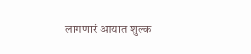लागणारं आयात शुल्क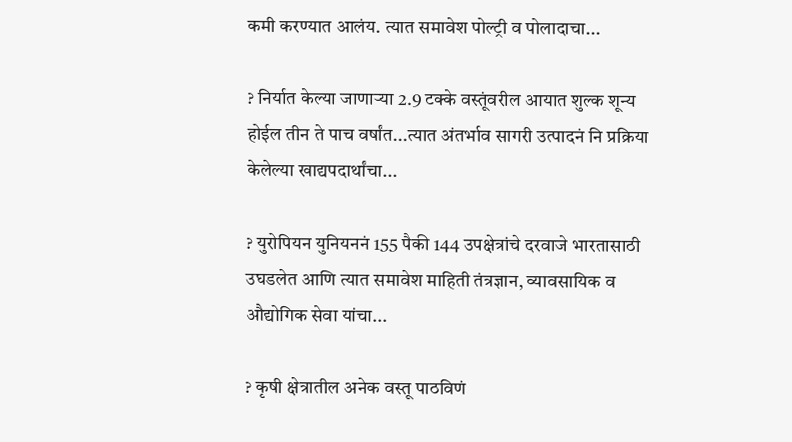कमी करण्यात आलंय. त्यात समावेश पोल्ट्री व पोलादाचा...

? निर्यात केल्या जाणाऱ्या 2.9 टक्के वस्तूंवरील आयात शुल्क शून्य होईल तीन ते पाच वर्षांत...त्यात अंतर्भाव सागरी उत्पादनं नि प्रक्रिया केलेल्या खाद्यपदार्थांचा...

? युरोपियन युनियननं 155 पैकी 144 उपक्षेत्रांचे दरवाजे भारतासाठी उघडलेत आणि त्यात समावेश माहिती तंत्रज्ञान, व्यावसायिक व औद्योगिक सेवा यांचा...

? कृषी क्षेत्रातील अनेक वस्तू पाठविणं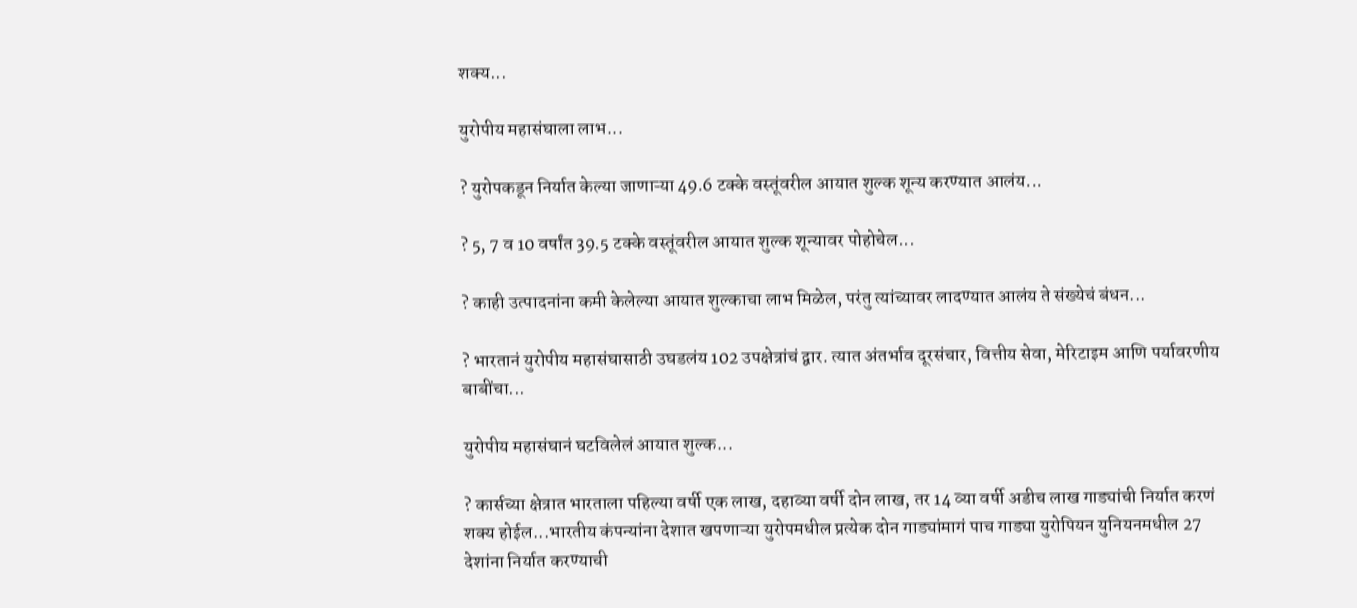शक्य...

युरोपीय महासंघाला लाभ...

? युरोपकडून निर्यात केल्या जाणाऱ्या 49.6 टक्के वस्तूंवरील आयात शुल्क शून्य करण्यात आलंय...

? 5, 7 व 10 वर्षांत 39.5 टक्के वस्तूंवरील आयात शुल्क शून्यावर पोहोचेल...

? काही उत्पादनांना कमी केलेल्या आयात शुल्काचा लाभ मिळेल, परंतु त्यांच्यावर लादण्यात आलंय ते संख्येचं बंधन...

? भारतानं युरोपीय महासंघासाठी उघडलंय 102 उपक्षेत्रांचं द्वार. त्यात अंतर्भाव दूरसंचार, वित्तीय सेवा, मेरिटाइम आणि पर्यावरणीय बाबींचा...

युरोपीय महासंघानं घटविलेलं आयात शुल्क...

? कार्सच्या क्षेत्रात भारताला पहिल्या वर्षी एक लाख, दहाव्या वर्षी दोन लाख, तर 14 व्या वर्षी अडीच लाख गाड्यांची निर्यात करणं शक्य होईल...भारतीय कंपन्यांना देशात खपणाऱ्या युरोपमधील प्रत्येक दोन गाड्यांमागं पाच गाड्या युरोपियन युनियनमधील 27 देशांना निर्यात करण्याची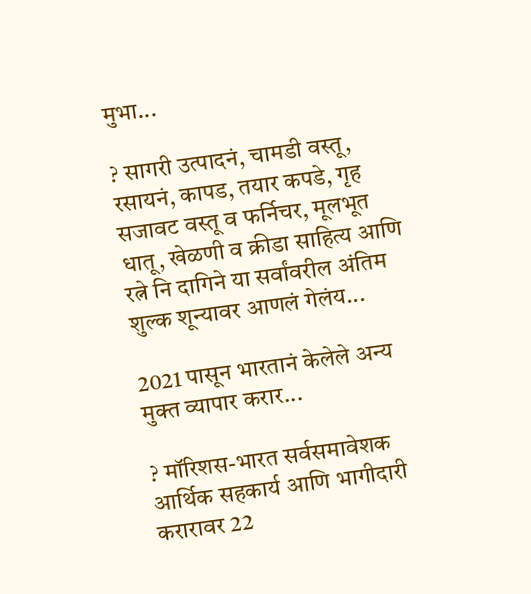मुभा...

? सागरी उत्पादनं, चामडी वस्तू, रसायनं, कापड, तयार कपडे, गृह सजावट वस्तू व फर्निचर, मूलभूत धातू, खेळणी व क्रीडा साहित्य आणि रत्ने नि दागिने या सर्वांवरील अंतिम शुल्क शून्यावर आणलं गेलंय...

2021 पासून भारतानं केलेले अन्य मुक्त व्यापार करार...

? मॉरिशस-भारत सर्वसमावेशक आर्थिक सहकार्य आणि भागीदारी करारावर 22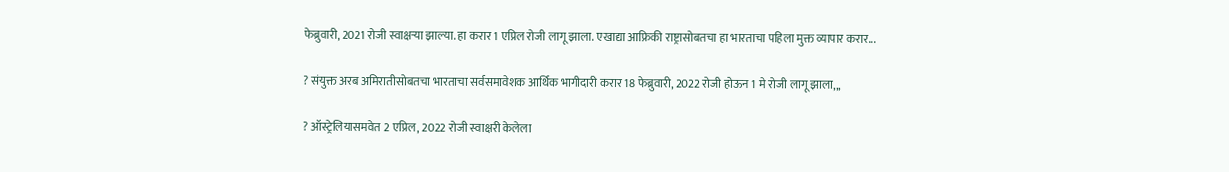फेब्रुवारी, 2021 रोजी स्वाक्षऱ्या झाल्या. हा करार 1 एप्रिल रोजी लागू झाला. एखाद्या आफ्रिकी राष्ट्रासोबतचा हा भारताचा पहिला मुक्त व्यापार करार...

? संयुक्त अरब अमिरातीसोबतचा भारताचा सर्वसमावेशक आर्थिक भागीदारी करार 18 फेब्रुवारी, 2022 रोजी होऊन 1 मे रोजी लागू झाला,,,

? ऑस्ट्रेलियासमवेत 2 एप्रिल, 2022 रोजी स्वाक्षरी केलेला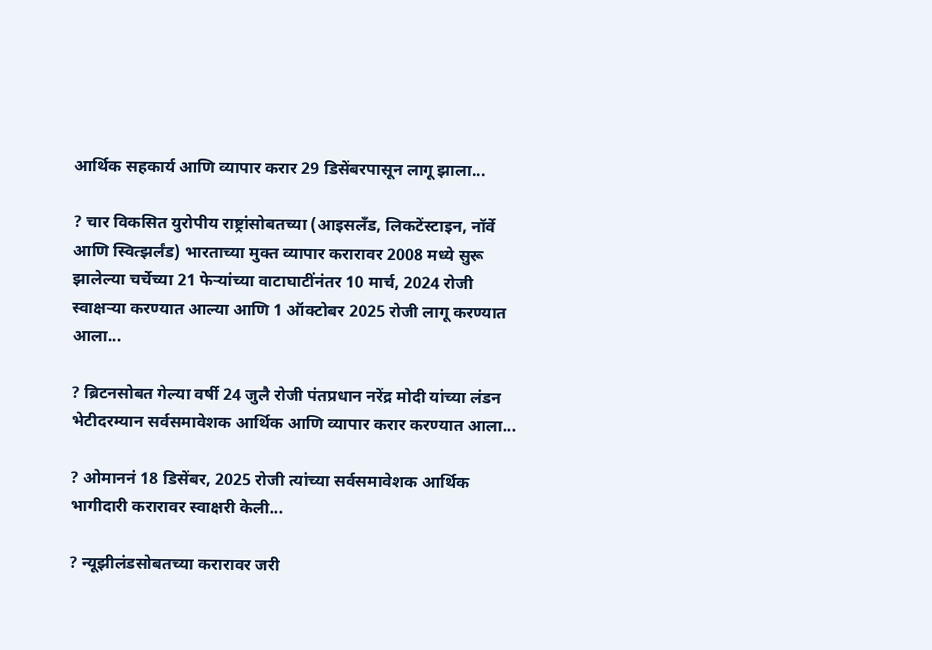आर्थिक सहकार्य आणि व्यापार करार 29 डिसेंबरपासून लागू झाला...

? चार विकसित युरोपीय राष्ट्रांसोबतच्या (आइसलँड, लिकटेंस्टाइन, नॉर्वे आणि स्वित्झर्लंड) भारताच्या मुक्त व्यापार करारावर 2008 मध्ये सुरू झालेल्या चर्चेच्या 21 फेऱ्यांच्या वाटाघाटींनंतर 10 मार्च, 2024 रोजी स्वाक्षऱ्या करण्यात आल्या आणि 1 ऑक्टोबर 2025 रोजी लागू करण्यात आला...

? ब्रिटनसोबत गेल्या वर्षी 24 जुलै रोजी पंतप्रधान नरेंद्र मोदी यांच्या लंडन भेटीदरम्यान सर्वसमावेशक आर्थिक आणि व्यापार करार करण्यात आला...

? ओमाननं 18 डिसेंबर, 2025 रोजी त्यांच्या सर्वसमावेशक आर्थिक भागीदारी करारावर स्वाक्षरी केली...

? न्यूझीलंडसोबतच्या करारावर जरी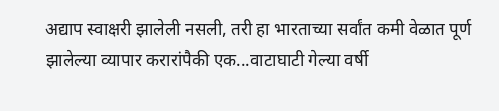अद्याप स्वाक्षरी झालेली नसली, तरी हा भारताच्या सर्वांत कमी वेळात पूर्ण झालेल्या व्यापार करारांपैकी एक...वाटाघाटी गेल्या वर्षी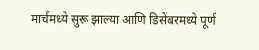मार्चमध्ये सुरू झाल्या आणि डिसेंबरमध्ये पूर्ण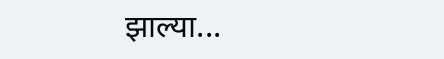झाल्या...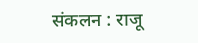संकलन : राजू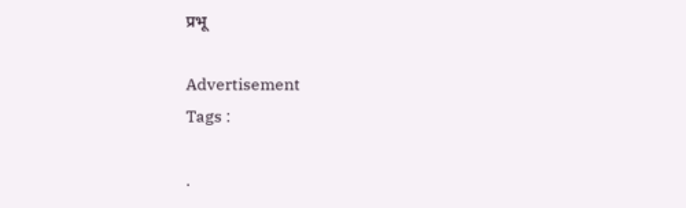प्रभू

Advertisement
Tags :

.